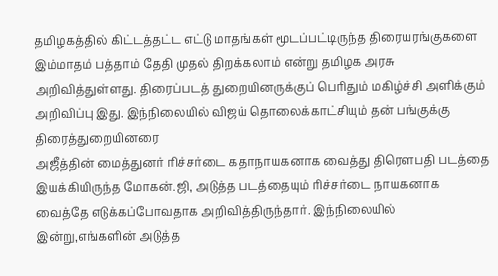தமிழகத்தில் கிட்டத்தட்ட எட்டு மாதங்கள் மூடப்பட்டிருந்த திரையரங்குகளை இம்மாதம் பத்தாம் தேதி முதல் திறக்கலாம் என்று தமிழக அரசு அறிவித்துள்ளது. திரைப்படத் துறையினருக்குப் பெரிதும் மகிழ்ச்சி அளிக்கும் அறிவிப்பு இது. இந்நிலையில் விஜய் தொலைக்காட்சியும் தன் பங்குக்கு திரைத்துறையினரை
அஜீத்தின் மைத்துனர் ரிச்சர்டை கதாநாயகனாக வைத்து திரெளபதி படத்தை இயக்கியிருந்த மோகன்.ஜி, அடுத்த படத்தையும் ரிச்சர்டை நாயகனாக வைத்தே எடுக்கப்போவதாக அறிவித்திருந்தார். இந்நிலையில் இன்று,எங்களின் அடுத்த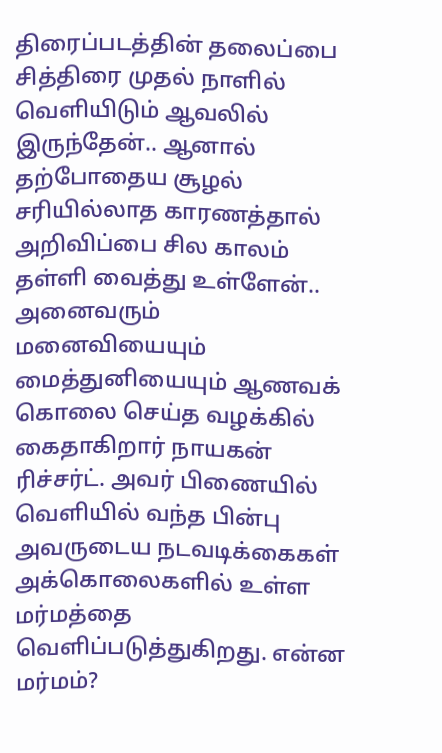திரைப்படத்தின் தலைப்பை சித்திரை முதல் நாளில் வெளியிடும் ஆவலில் இருந்தேன்.. ஆனால் தற்போதைய சூழல் சரியில்லாத காரணத்தால் அறிவிப்பை சில காலம் தள்ளி வைத்து உள்ளேன்.. அனைவரும்
மனைவியையும் மைத்துனியையும் ஆணவக் கொலை செய்த வழக்கில் கைதாகிறார் நாயகன் ரிச்சர்ட். அவர் பிணையில் வெளியில் வந்த பின்பு அவருடைய நடவடிக்கைகள் அக்கொலைகளில் உள்ள மர்மத்தை வெளிப்படுத்துகிறது. என்ன மர்மம்?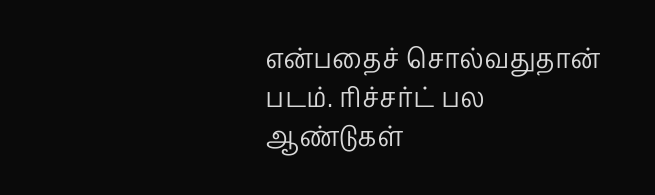என்பதைச் சொல்வதுதான் படம். ரிச்சர்ட் பல ஆண்டுகள்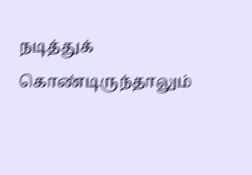நடித்துக் கொண்டிருந்தாலும்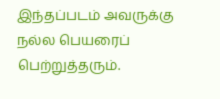இந்தப்படம் அவருக்கு நல்ல பெயரைப் பெற்றுத்தரும்.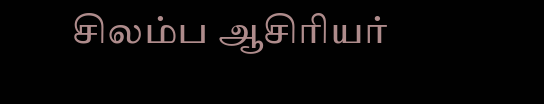சிலம்ப ஆசிரியர்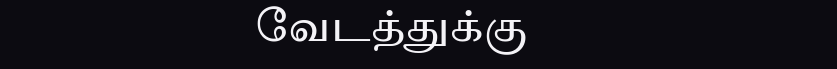வேடத்துக்கு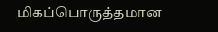மிகப்பொருத்தமான